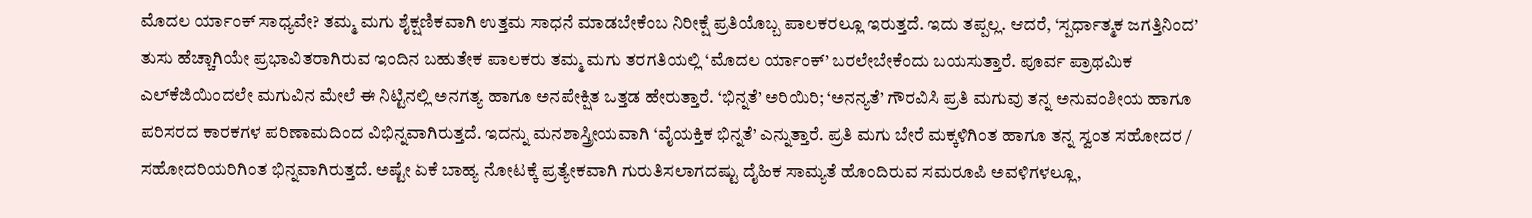ಮೊದಲ ರ್ಯಾಂಕ್‌ ಸಾಧ್ಯವೇ? ತಮ್ಮ ಮಗು ಶೈಕ್ಷಣಿಕವಾಗಿ ಉತ್ತಮ ಸಾಧನೆ ಮಾಡಬೇಕೆಂಬ ನಿರೀಕ್ಷೆ ಪ್ರತಿಯೊಬ್ಬ ಪಾಲಕರಲ್ಲೂ ಇರುತ್ತದೆ. ಇದು ತಪ್ಪಲ್ಲ. ಆದರೆ, ‘ಸ್ಪರ್ಧಾತ್ಮಕ ಜಗತ್ತಿನಿಂದ’ ತುಸು ಹೆಚ್ಚಾಗಿಯೇ ಪ್ರಭಾವಿತರಾಗಿರುವ ಇಂದಿನ ಬಹುತೇಕ ಪಾಲಕರು ತಮ್ಮ ಮಗು ತರಗತಿಯಲ್ಲಿ ‘ಮೊದಲ ರ್ಯಾಂಕ್‌’ ಬರಲೇಬೇಕೆಂದು ಬಯಸುತ್ತಾರೆ. ಪೂರ್ವ ಪ್ರಾಥಮಿಕ ಎಲ್‌ಕೆಜಿಯಿಂದಲೇ ಮಗುವಿನ ಮೇಲೆ ಈ ನಿಟ್ಟಿನಲ್ಲಿ ಅನಗತ್ಯ ಹಾಗೂ ಅನಪೇಕ್ಷಿತ ಒತ್ತಡ ಹೇರುತ್ತಾರೆ. ‘ಭಿನ್ನತೆ’ ಅರಿಯಿರಿ; ‘ಅನನ್ಯತೆ’ ಗೌರವಿಸಿ ಪ್ರತಿ ಮಗುವು ತನ್ನ ಅನುವಂಶೀಯ ಹಾಗೂ ಪರಿಸರದ ಕಾರಕಗಳ ಪರಿಣಾಮದಿಂದ ವಿಭಿನ್ನವಾಗಿರುತ್ತದೆ. ಇದನ್ನು ಮನಶಾಸ್ತ್ರೀಯವಾಗಿ ‘ವೈಯಕ್ತಿಕ ಭಿನ್ನತೆ’ ಎನ್ನುತ್ತಾರೆ. ಪ್ರತಿ ಮಗು ಬೇರೆ ಮಕ್ಕಳಿಗಿಂತ ಹಾಗೂ ತನ್ನ ಸ್ವಂತ ಸಹೋದರ / ಸಹೋದರಿಯರಿಗಿಂತ ಭಿನ್ನವಾಗಿರುತ್ತದೆ. ಅಷ್ಟೇ ಏಕೆ ಬಾಹ್ಯ ನೋಟಕ್ಕೆ ಪ್ರತ್ಯೇಕವಾಗಿ ಗುರುತಿಸಲಾಗದಷ್ಟು ದೈಹಿಕ ಸಾಮ್ಯತೆ ಹೊಂದಿರುವ ಸಮರೂಪಿ ಅವಳಿಗಳಲ್ಲೂ,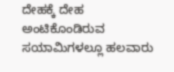ದೇಹಕ್ಕೆ ದೇಹ ಅಂಟಿಕೊಂಡಿರುವ ಸಯಾಮಿಗಳಲ್ಲೂ ಹಲವಾರು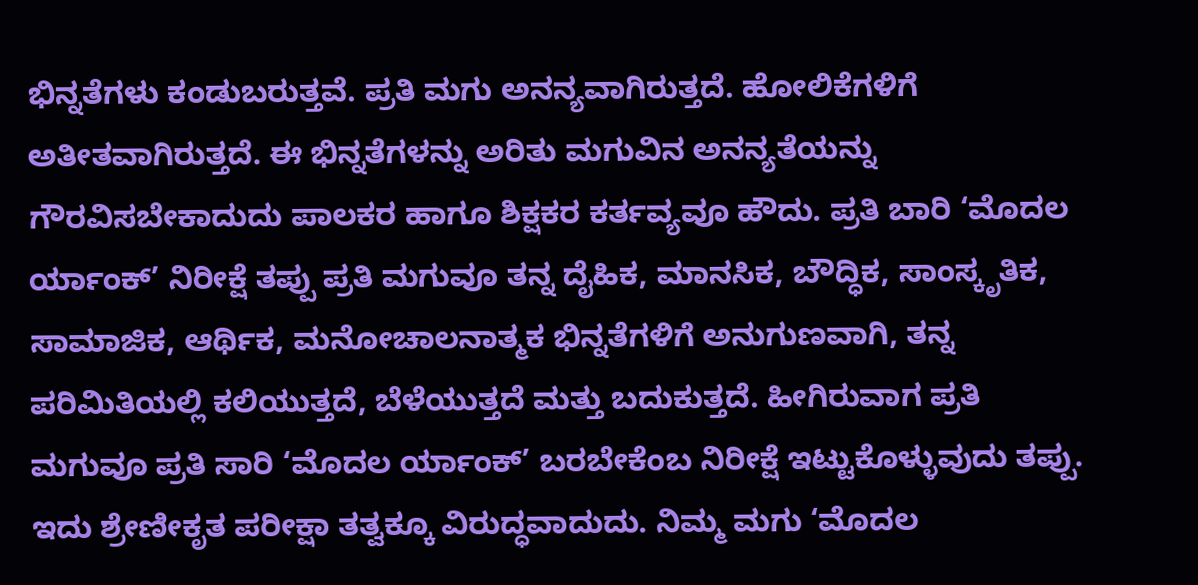ಭಿನ್ನತೆಗಳು ಕಂಡುಬರುತ್ತವೆ. ಪ್ರತಿ ಮಗು ಅನನ್ಯವಾಗಿರುತ್ತದೆ. ಹೋಲಿಕೆಗಳಿಗೆ ಅತೀತವಾಗಿರುತ್ತದೆ. ಈ ಭಿನ್ನತೆಗಳನ್ನು ಅರಿತು ಮಗುವಿನ ಅನನ್ಯತೆಯನ್ನು ಗೌರವಿಸಬೇಕಾದುದು ಪಾಲಕರ ಹಾಗೂ ಶಿಕ್ಷಕರ ಕರ್ತವ್ಯವೂ ಹೌದು. ಪ್ರತಿ ಬಾರಿ ‘ಮೊದಲ ರ್ಯಾಂಕ್‌’ ನಿರೀಕ್ಷೆ ತಪ್ಪು ಪ್ರತಿ ಮಗುವೂ ತನ್ನ ದೈಹಿಕ, ಮಾನಸಿಕ, ಬೌದ್ಧಿಕ, ಸಾಂಸ್ಕೃತಿಕ, ಸಾಮಾಜಿಕ, ಆರ್ಥಿಕ, ಮನೋಚಾಲನಾತ್ಮಕ ಭಿನ್ನತೆಗಳಿಗೆ ಅನುಗುಣವಾಗಿ, ತನ್ನ ಪರಿಮಿತಿಯಲ್ಲಿ ಕಲಿಯುತ್ತದೆ, ಬೆಳೆಯುತ್ತದೆ ಮತ್ತು ಬದುಕುತ್ತದೆ. ಹೀಗಿರುವಾಗ ಪ್ರತಿ ಮಗುವೂ ಪ್ರತಿ ಸಾರಿ ‘ಮೊದಲ ರ್ಯಾಂಕ್‌’ ಬರಬೇಕೆಂಬ ನಿರೀಕ್ಷೆ ಇಟ್ಟುಕೊಳ್ಳುವುದು ತಪ್ಪು. ಇದು ಶ್ರೇಣೀಕೃತ ಪರೀಕ್ಷಾ ತತ್ವಕ್ಕೂ ವಿರುದ್ಧವಾದುದು. ನಿಮ್ಮ ಮಗು ‘ಮೊದಲ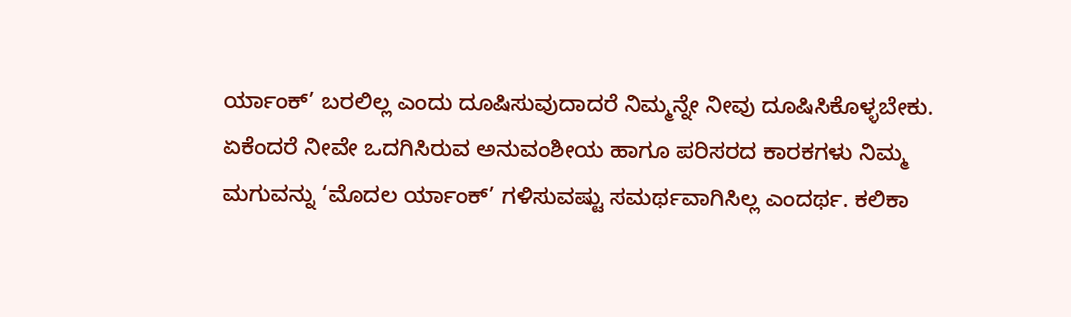ರ್ಯಾಂಕ್‌’ ಬರಲಿಲ್ಲ ಎಂದು ದೂಷಿಸುವುದಾದರೆ ನಿಮ್ಮನ್ನೇ ನೀವು ದೂಷಿಸಿಕೊಳ್ಳಬೇಕು. ಏಕೆಂದರೆ ನೀವೇ ಒದಗಿಸಿರುವ ಅನುವಂಶೀಯ ಹಾಗೂ ಪರಿಸರದ ಕಾರಕಗಳು ನಿಮ್ಮ ಮಗುವನ್ನು ‘ಮೊದಲ ರ್ಯಾಂಕ್‌’ ಗಳಿಸುವಷ್ಟು ಸಮರ್ಥವಾಗಿಸಿಲ್ಲ ಎಂದರ್ಥ. ಕಲಿಕಾ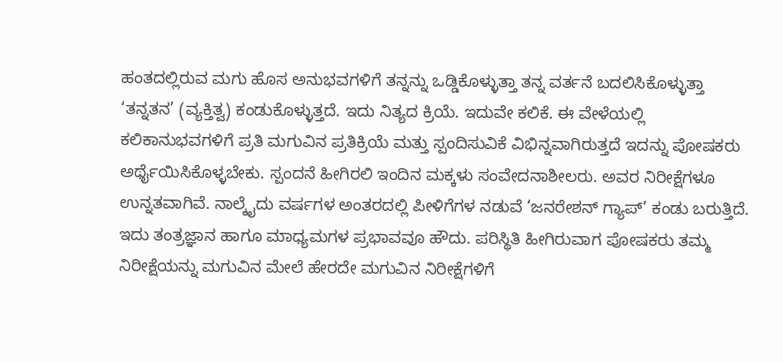ಹಂತದಲ್ಲಿರುವ ಮಗು ಹೊಸ ಅನುಭವಗಳಿಗೆ ತನ್ನನ್ನು ಒಡ್ಡಿಕೊಳ್ಳುತ್ತಾ ತನ್ನ ವರ್ತನೆ ಬದಲಿಸಿಕೊಳ್ಳುತ್ತಾ ‘ತನ್ನತನ’ (ವ್ಯಕ್ತಿತ್ವ) ಕಂಡುಕೊಳ್ಳುತ್ತದೆ. ಇದು ನಿತ್ಯದ ಕ್ರಿಯೆ. ಇದುವೇ ಕಲಿಕೆ. ಈ ವೇಳೆಯಲ್ಲಿ ಕಲಿಕಾನುಭವಗಳಿಗೆ ಪ್ರತಿ ಮಗುವಿನ ಪ್ರತಿಕ್ರಿಯೆ ಮತ್ತು ಸ್ಪಂದಿಸುವಿಕೆ ವಿಭಿನ್ನವಾಗಿರುತ್ತದೆ ಇದನ್ನು ಪೋಷಕರು ಅರ್ಥೈಯಿಸಿಕೊಳ್ಳಬೇಕು. ಸ್ಪಂದನೆ ಹೀಗಿರಲಿ ಇಂದಿನ ಮಕ್ಕಳು ಸಂವೇದನಾಶೀಲರು. ಅವರ ನಿರೀಕ್ಷೆಗಳೂ ಉನ್ನತವಾಗಿವೆ. ನಾಲ್ಕೈದು ವರ್ಷಗಳ ಅಂತರದಲ್ಲಿ ಪೀಳಿಗೆಗಳ ನಡುವೆ ‘ಜನರೇಶನ್‌ ಗ್ಯಾಪ್‌’ ಕಂಡು ಬರುತ್ತಿದೆ. ಇದು ತಂತ್ರಜ್ಞಾನ ಹಾಗೂ ಮಾಧ್ಯಮಗಳ ಪ್ರಭಾವವೂ ಹೌದು. ಪರಿಸ್ಥಿತಿ ಹೀಗಿರುವಾಗ ಪೋಷಕರು ತಮ್ಮ ನಿರೀಕ್ಷೆಯನ್ನು ಮಗುವಿನ ಮೇಲೆ ಹೇರದೇ ಮಗುವಿನ ನಿರೀಕ್ಷೆಗಳಿಗೆ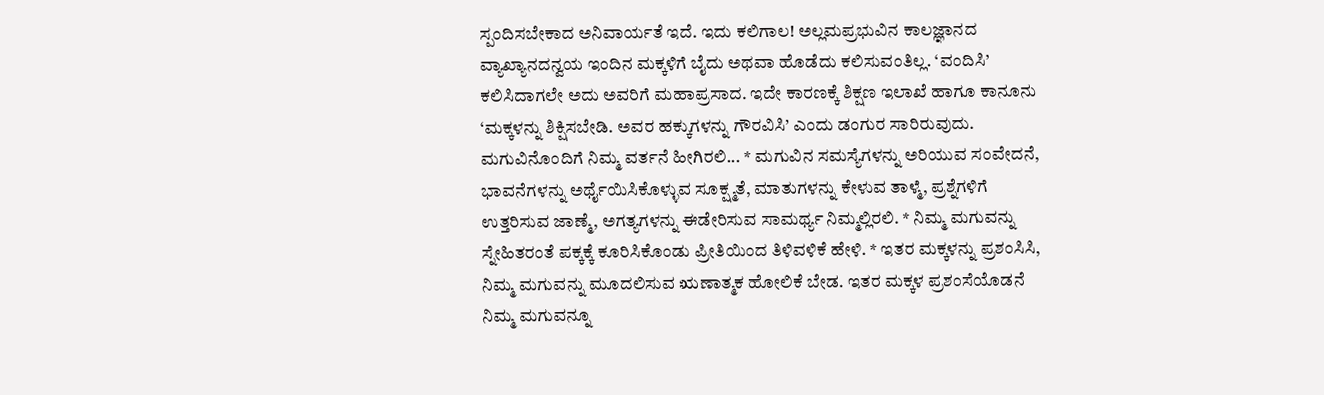ಸ್ಪಂದಿಸಬೇಕಾದ ಅನಿವಾರ್ಯತೆ ಇದೆ. ಇದು ಕಲಿಗಾಲ! ಅಲ್ಲಮಪ್ರಭುವಿನ ಕಾಲಜ್ಞಾನದ ವ್ಯಾಖ್ಯಾನದನ್ವಯ ಇಂದಿನ ಮಕ್ಕಳಿಗೆ ಬೈದು ಅಥವಾ ಹೊಡೆದು ಕಲಿಸುವಂತಿಲ್ಲ. ‘ವಂದಿಸಿ’ ಕಲಿಸಿದಾಗಲೇ ಅದು ಅವರಿಗೆ ಮಹಾಪ್ರಸಾದ. ಇದೇ ಕಾರಣಕ್ಕೆ ಶಿಕ್ಷಣ ಇಲಾಖೆ ಹಾಗೂ ಕಾನೂನು ‘ಮಕ್ಕಳನ್ನು ಶಿಕ್ಷಿಸಬೇಡಿ. ಅವರ ಹಕ್ಕುಗಳನ್ನು ಗೌರವಿಸಿ’ ಎಂದು ಡಂಗುರ ಸಾರಿರುವುದು. ಮಗುವಿನೊಂದಿಗೆ ನಿಮ್ಮ ವರ್ತನೆ ಹೀಗಿರಲಿ... * ಮಗುವಿನ ಸಮಸ್ಯೆಗಳನ್ನು ಅರಿಯುವ ಸಂವೇದನೆ, ಭಾವನೆಗಳನ್ನು ಅರ್ಥೈಯಿಸಿಕೊಳ್ಳುವ ಸೂಕ್ಷ್ಮತೆ, ಮಾತುಗಳನ್ನು ಕೇಳುವ ತಾಳ್ಮೆ, ಪ್ರಶ್ನೆಗಳಿಗೆ ಉತ್ತರಿಸುವ ಜಾಣ್ಮೆ, ಅಗತ್ಯಗಳನ್ನು ಈಡೇರಿಸುವ ಸಾಮರ್ಥ್ಯ ನಿಮ್ಮಲ್ಲಿರಲಿ. * ನಿಮ್ಮ ಮಗುವನ್ನು ಸ್ನೇಹಿತರಂತೆ ಪಕ್ಕಕ್ಕೆ ಕೂರಿಸಿಕೊಂಡು ಪ್ರೀತಿಯಿಂದ ತಿಳಿವಳಿಕೆ ಹೇಳಿ. * ಇತರ ಮಕ್ಕಳನ್ನು ಪ್ರಶಂಸಿಸಿ, ನಿಮ್ಮ ಮಗುವನ್ನು ಮೂದಲಿಸುವ ಋಣಾತ್ಮಕ ಹೋಲಿಕೆ ಬೇಡ. ಇತರ ಮಕ್ಕಳ ಪ್ರಶಂಸೆಯೊಡನೆ ನಿಮ್ಮ ಮಗುವನ್ನೂ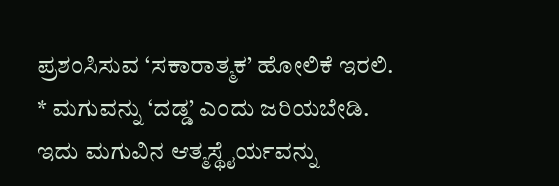ಪ್ರಶಂಸಿಸುವ ‘ಸಕಾರಾತ್ಮಕ’ ಹೋಲಿಕೆ ಇರಲಿ. * ಮಗುವನ್ನು ‘ದಡ್ಡ’ ಎಂದು ಜರಿಯಬೇಡಿ. ಇದು ಮಗುವಿನ ಆತ್ಮಸ್ಥೈರ್ಯವನ್ನು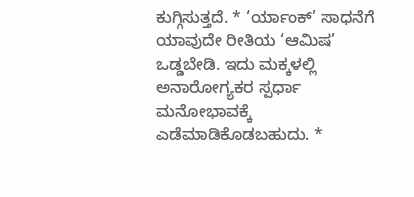ಕುಗ್ಗಿಸುತ್ತದೆ. * ‘ರ್ಯಾಂಕ್‌’ ಸಾಧನೆಗೆ ಯಾವುದೇ ರೀತಿಯ ‘ಆಮಿಷ’ ಒಡ್ಡಬೇಡಿ. ಇದು ಮಕ್ಕಳಲ್ಲಿ ಅನಾರೋಗ್ಯಕರ ಸ್ಪರ್ಧಾ ಮನೋಭಾವಕ್ಕೆ ಎಡೆಮಾಡಿಕೊಡಬಹುದು. *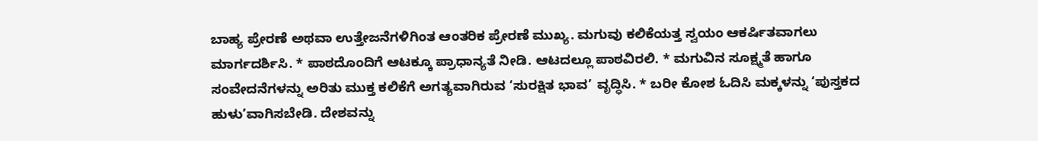ಬಾಹ್ಯ ಪ್ರೇರಣೆ ಅಥವಾ ಉತ್ತೇಜನೆಗಳಿಗಿಂತ ಆಂತರಿಕ ಪ್ರೇರಣೆ ಮುಖ್ಯ. ಮಗುವು ಕಲಿಕೆಯತ್ತ ಸ್ವಯಂ ಆಕರ್ಷಿತವಾಗಲು ಮಾರ್ಗದರ್ಶಿಸಿ. * ಪಾಠದೊಂದಿಗೆ ಆಟಕ್ಕೂ ಪ್ರಾಧಾನ್ಯತೆ ನೀಡಿ. ಆಟದಲ್ಲೂ ಪಾಠವಿರಲಿ. * ಮಗುವಿನ ಸೂಕ್ಷ್ಮತೆ ಹಾಗೂ ಸಂವೇದನೆಗಳನ್ನು ಅರಿತು ಮುಕ್ತ ಕಲಿಕೆಗೆ ಅಗತ್ಯವಾಗಿರುವ ‘ಸುರಕ್ಷಿತ ಭಾವ’ ವೃದ್ಧಿಸಿ. * ಬರೀ ಕೋಶ ಓದಿಸಿ ಮಕ್ಕಳನ್ನು ‘ಪುಸ್ತಕದ ಹುಳು’ವಾಗಿಸಬೇಡಿ. ದೇಶವನ್ನು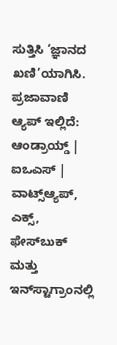ಸುತ್ತಿಸಿ ‘ಜ್ಞಾನದ ಖಣಿ’ಯಾಗಿಸಿ. ಪ್ರಜಾವಾಣಿ ಆ್ಯಪ್ ಇಲ್ಲಿದೆ: ಆಂಡ್ರಾಯ್ಡ್ | ಐಒಎಸ್ | ವಾಟ್ಸ್ಆ್ಯಪ್, ಎಕ್ಸ್, ಫೇಸ್‌ಬುಕ್ ಮತ್ತು ಇನ್‌ಸ್ಟಾಗ್ರಾಂನಲ್ಲಿ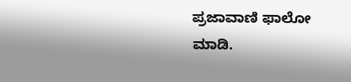ಪ್ರಜಾವಾಣಿ ಫಾಲೋ ಮಾಡಿ.